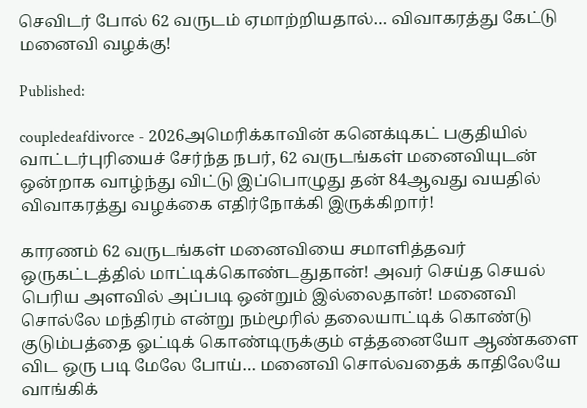செவிடர் போல் 62 வருடம் ஏமாற்றியதால்… விவாகரத்து கேட்டு மனைவி வழக்கு!

Published:

coupledeafdivorce - 2026அமெரிக்காவின் கனெக்டிகட் பகுதியில் வாட்டர்புரியைச் சேர்ந்த நபர், 62 வருடங்கள் மனைவியுடன் ஒன்றாக வாழ்ந்து விட்டு இப்பொழுது தன் 84ஆவது வயதில் விவாகரத்து வழக்கை எதிர்நோக்கி இருக்கிறார்!

காரணம் 62 வருடங்கள் மனைவியை சமாளித்தவர் ஒருகட்டத்தில் மாட்டிக்கொண்டதுதான்! அவர் செய்த செயல் பெரிய அளவில் அப்படி ஒன்றும் இல்லைதான்! மனைவி சொல்லே மந்திரம் என்று நம்மூரில் தலையாட்டிக் கொண்டு குடும்பத்தை ஓட்டிக் கொண்டிருக்கும் எத்தனையோ ஆண்களை விட ஒரு படி மேலே போய்… மனைவி சொல்வதைக் காதிலேயே வாங்கிக்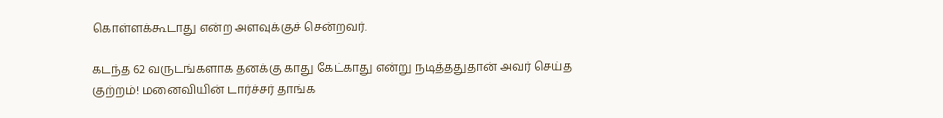கொள்ளக்கூடாது என்ற அளவுக்குச் சென்றவர்.

கடந்த 62 வருடங்களாக தனக்கு காது கேட்காது என்று நடித்ததுதான் அவர் செய்த குற்றம்! மனைவியின் டார்ச்சர் தாங்க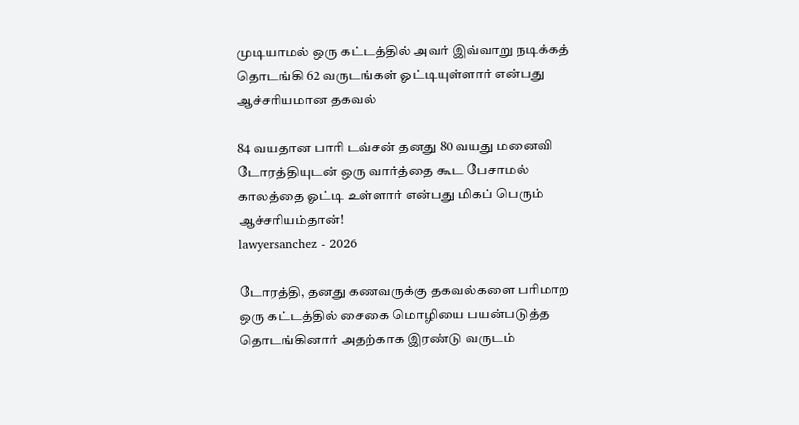முடியாமல் ஒரு கட்டத்தில் அவர் இவ்வாறு நடிக்கத் தொடங்கி 62 வருடங்கள் ஓட்டியுள்ளார் என்பது ஆச்சரியமான தகவல்

84 வயதான பாரி டவ்சன் தனது 80 வயது மனைவி டோரத்தியுடன் ஒரு வார்த்தை கூட பேசாமல் காலத்தை ஓட்டி உள்ளார் என்பது மிகப் பெரும் ஆச்சரியம்தான்!
lawyersanchez - 2026

டோரத்தி, தனது கணவருக்கு தகவல்களை பரிமாற ஒரு கட்டத்தில் சைகை மொழியை பயன்படுத்த தொடங்கினார் அதற்காக இரண்டு வருடம்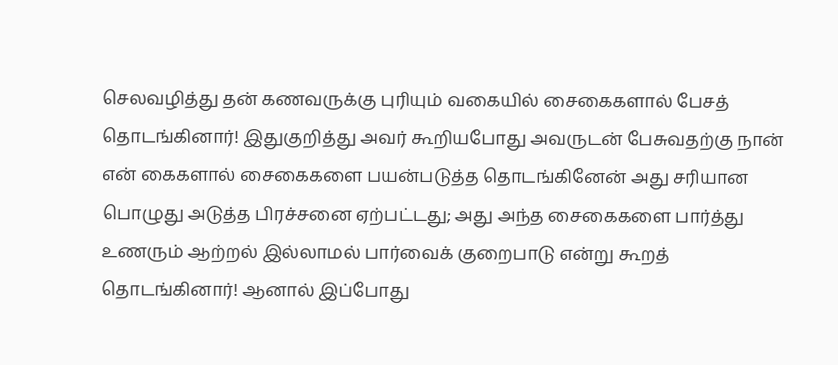செலவழித்து தன் கணவருக்கு புரியும் வகையில் சைகைகளால் பேசத் தொடங்கினார்! இதுகுறித்து அவர் கூறியபோது அவருடன் பேசுவதற்கு நான் என் கைகளால் சைகைகளை பயன்படுத்த தொடங்கினேன் அது சரியான பொழுது அடுத்த பிரச்சனை ஏற்பட்டது; அது அந்த சைகைகளை பார்த்து உணரும் ஆற்றல் இல்லாமல் பார்வைக் குறைபாடு என்று கூறத் தொடங்கினார்! ஆனால் இப்போது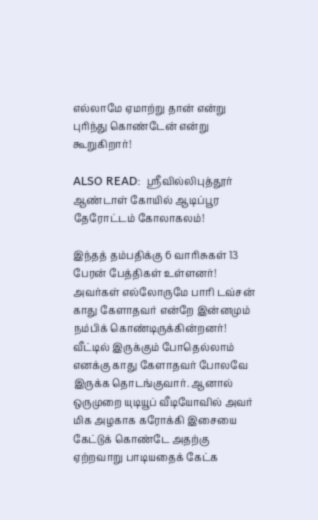எல்லாமே ஏமாற்று தான் என்று புரிந்து கொண்டேன் என்று கூறுகிறார்!

ALSO READ:  ஸ்ரீவில்லிபுத்தூர் ஆண்டாள் கோயில் ஆடிப்பூர தேரோட்டம் கோலாகலம்!

இந்தத் தம்பதிக்கு 6 வாரிசுகள் 13 பேரன் பேத்திகள் உள்ளனர்! அவர்கள் எல்லோருமே பாரி டவ்சன் காது கேளாதவர் என்றே இன்னமும் நம்பிக் கொண்டிருக்கின்றனர்! வீட்டில் இருக்கும் போதெல்லாம் எனக்கு காது கேளாதவர் போலவே இருக்க தொடங்குவார். ஆனால் ஒருமுறை யுடியூப் வீடியோவில் அவர் மிக அழகாக கரோக்கி இசையை கேட்டுக் கொண்டே அதற்கு ஏற்றவாறு பாடியதைக் கேட்க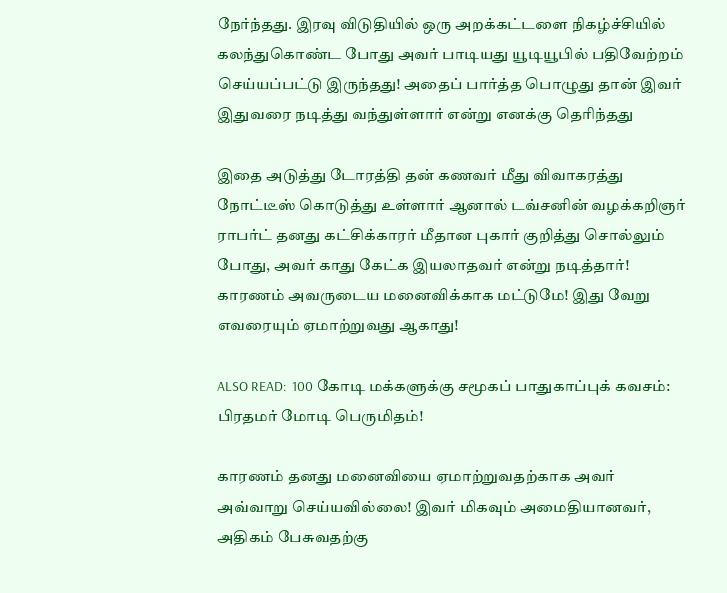நேர்ந்தது. இரவு விடுதியில் ஒரு அறக்கட்டளை நிகழ்ச்சியில் கலந்துகொண்ட போது அவர் பாடியது யூடியூபில் பதிவேற்றம் செய்யப்பட்டு இருந்தது! அதைப் பார்த்த பொழுது தான் இவர் இதுவரை நடித்து வந்துள்ளார் என்று எனக்கு தெரிந்தது

இதை அடுத்து டோரத்தி தன் கணவர் மீது விவாகரத்து நோட்டீஸ் கொடுத்து உள்ளார் ஆனால் டவ்சனின் வழக்கறிஞர் ராபர்ட் தனது கட்சிக்காரர் மீதான புகார் குறித்து சொல்லும் போது, அவர் காது கேட்க இயலாதவர் என்று நடித்தார்! காரணம் அவருடைய மனைவிக்காக மட்டுமே! இது வேறு எவரையும் ஏமாற்றுவது ஆகாது!

ALSO READ:  100 கோடி மக்களுக்கு சமூகப் பாதுகாப்புக் கவசம்: பிரதமர் மோடி பெருமிதம்!

காரணம் தனது மனைவியை ஏமாற்றுவதற்காக அவர் அவ்வாறு செய்யவில்லை! இவர் மிகவும் அமைதியானவர், அதிகம் பேசுவதற்கு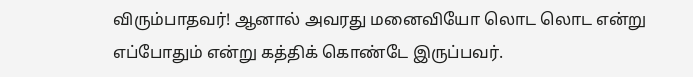விரும்பாதவர்! ஆனால் அவரது மனைவியோ லொட லொட என்று எப்போதும் என்று கத்திக் கொண்டே இருப்பவர்.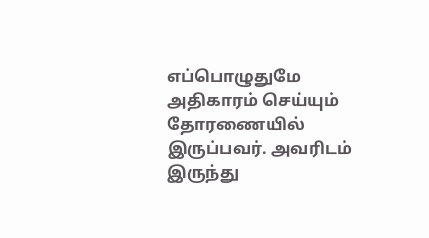எப்பொழுதுமே அதிகாரம் செய்யும் தோரணையில் இருப்பவர். அவரிடம் இருந்து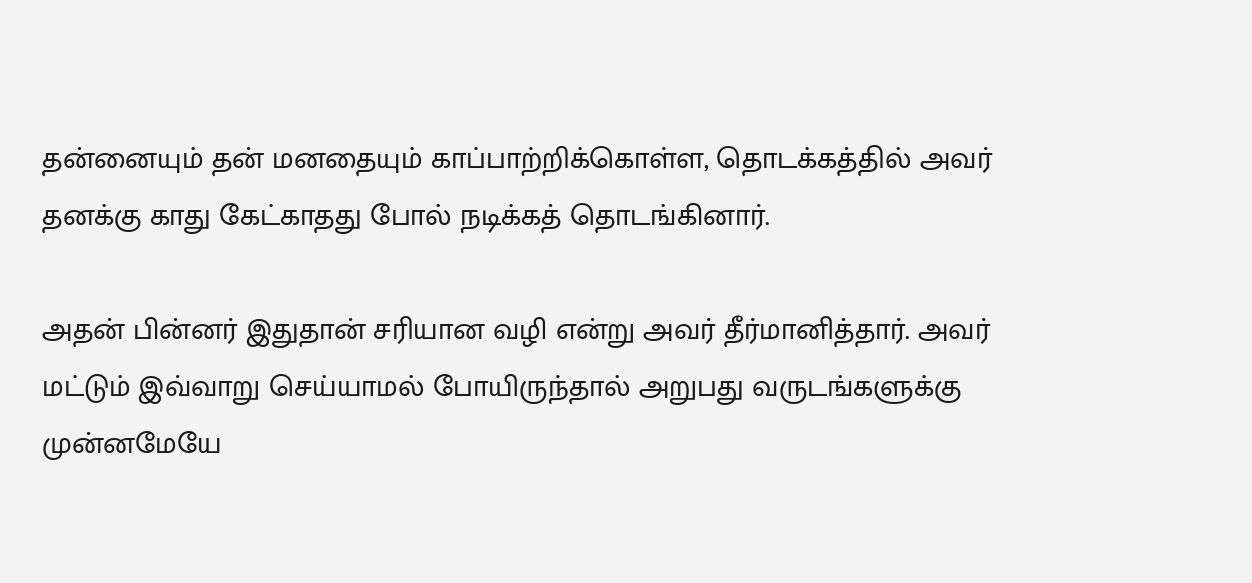தன்னையும் தன் மனதையும் காப்பாற்றிக்கொள்ள, தொடக்கத்தில் அவர் தனக்கு காது கேட்காதது போல் நடிக்கத் தொடங்கினார்.

அதன் பின்னர் இதுதான் சரியான வழி என்று அவர் தீர்மானித்தார். அவர் மட்டும் இவ்வாறு செய்யாமல் போயிருந்தால் அறுபது வருடங்களுக்கு முன்னமேயே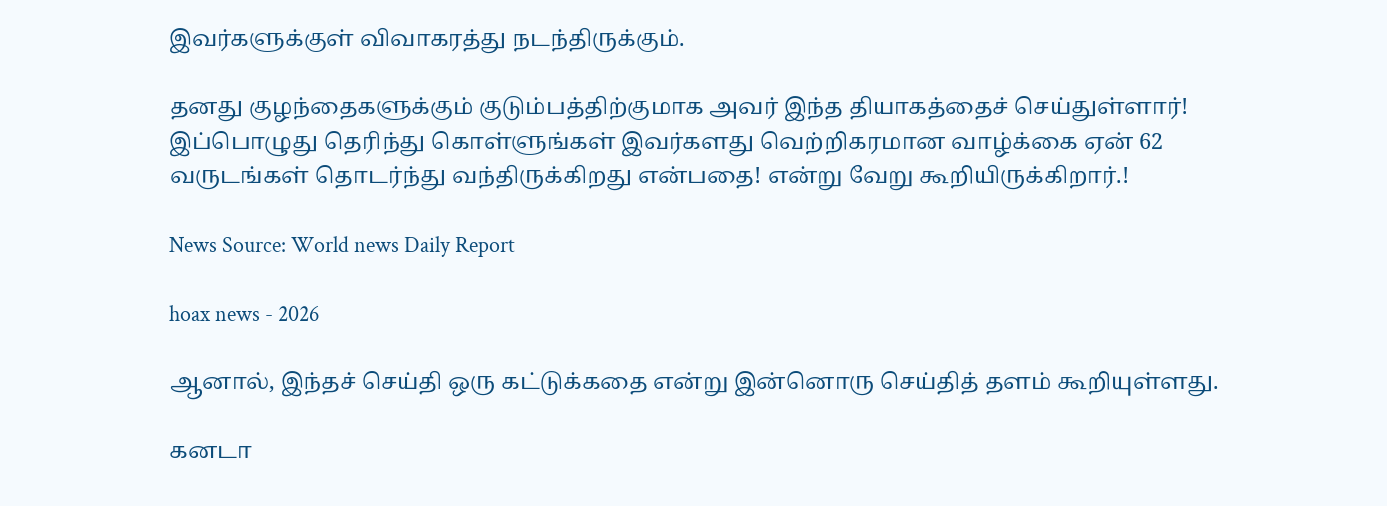இவர்களுக்குள் விவாகரத்து நடந்திருக்கும்.

தனது குழந்தைகளுக்கும் குடும்பத்திற்குமாக அவர் இந்த தியாகத்தைச் செய்துள்ளார்! இப்பொழுது தெரிந்து கொள்ளுங்கள் இவர்களது வெற்றிகரமான வாழ்க்கை ஏன் 62 வருடங்கள் தொடர்ந்து வந்திருக்கிறது என்பதை! என்று வேறு கூறியிருக்கிறார்.!

News Source: World news Daily Report

hoax news - 2026

ஆனால், இந்தச் செய்தி ஒரு கட்டுக்கதை என்று இன்னொரு செய்தித் தளம் கூறியுள்ளது.

கனடா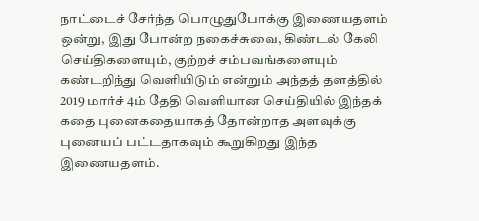நாட்டைச் சேர்ந்த பொழுதுபோக்கு இணையதளம் ஒன்று, இது போன்ற நகைச்சுவை, கிண்டல் கேலி செய்திகளையும், குற்றச் சம்பவங்களையும் கண்டறிந்து வெளியிடும் என்றும் அந்தத் தளத்தில் 2019 மார்ச் 4ம் தேதி வெளியான செய்தியில் இந்தக் கதை புனைகதையாகத் தோன்றாத அளவுக்கு புனையப் பட்டதாகவும் கூறுகிறது இந்த இணையதளம்.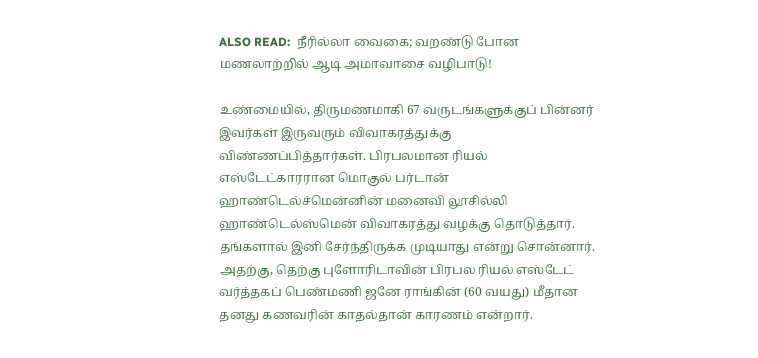ALSO READ:  நீரில்லா வைகை; வறண்டு போன மணலாற்றில் ஆடி அமாவாசை வழிபாடு!

உண்மையில், திருமணமாகி 67 வருடங்களுக்குப் பின்னர் இவர்கள் இருவரும் விவாகரத்துக்கு விண்ணப்பித்தார்கள். பிரபலமான ரியல் எஸ்டேட்காரரான மொகுல் பர்டான் ஹாண்டெல்ச்மென்னின் மனைவி லூசில்லி ஹாண்டெல்ஸ்மென் விவாகரத்து வழக்கு தொடுத்தார். தங்களால் இனி சேர்ந்திருக்க முடியாது என்று சொன்னார். அதற்கு, தெற்கு புளோரிடாவின் பிரபல ரியல் எஸ்டேட் வர்த்தகப் பெண்மணி ஜனே ராங்கின் (60 வயது) மீதான தனது கணவரின் காதல்தான் காரணம் என்றார்.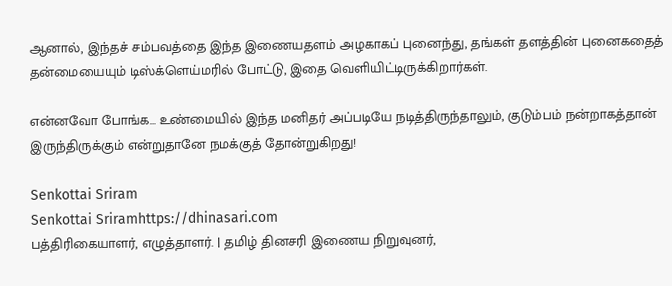ஆனால், இந்தச் சம்பவத்தை இந்த இணையதளம் அழகாகப் புனைந்து, தங்கள் தளத்தின் புனைகதைத் தன்மையையும் டிஸ்க்ளெய்மரில் போட்டு, இதை வெளியிட்டிருக்கிறார்கள்.

என்னவோ போங்க… உண்மையில் இந்த மனிதர் அப்படியே நடித்திருந்தாலும், குடும்பம் நன்றாகத்தான் இருந்திருக்கும் என்றுதானே நமக்குத் தோன்றுகிறது!

Senkottai Sriram
Senkottai Sriramhttps://dhinasari.com
பத்திரிகையாளர், எழுத்தாளர். | தமிழ் தினசரி இணைய நிறுவுனர்,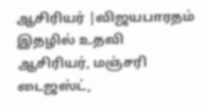ஆசிரியர் |விஜயபாரதம் இதழில் உதவி ஆசிரியர், மஞ்சரி டைஜஸ்ட்,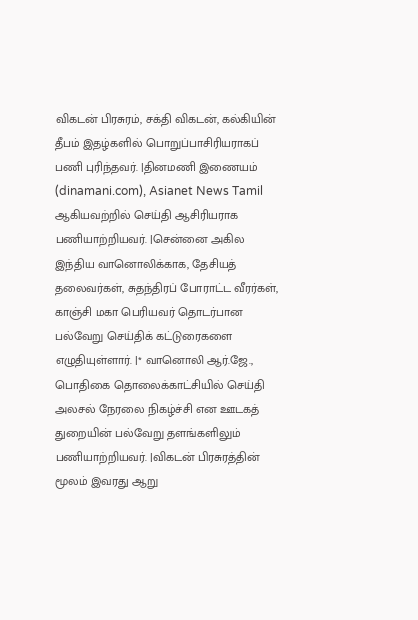விகடன் பிரசுரம், சக்தி விகடன், கல்கியின் தீபம் இதழ்களில் பொறுப்பாசிரியராகப் பணி புரிந்தவர். |தினமணி இணையம் (dinamani.com), Asianet News Tamil ஆகியவற்றில் செய்தி ஆசிரியராக பணியாற்றியவர். |சென்னை அகில இந்திய வானொலிக்காக, தேசியத் தலைவர்கள், சுதந்திரப் போராட்ட வீரர்கள், காஞ்சி மகா பெரியவர் தொடர்பான பல்வேறு செய்திக் கட்டுரைகளை எழுதியுள்ளார். |* வானொலி ஆர்.ஜே., பொதிகை தொலைக்காட்சியில் செய்தி அலசல் நேரலை நிகழ்ச்சி என ஊடகத் துறையின் பல்வேறு தளங்களிலும் பணியாற்றியவர். |விகடன் பிரசுரத்தின் மூலம் இவரது ஆறு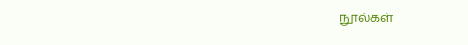நூல்கள்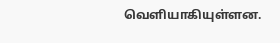வெளியாகியுள்ளன.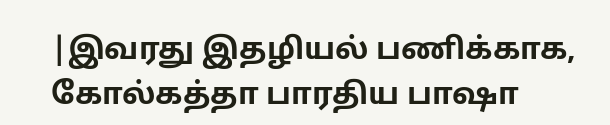|இவரது இதழியல் பணிக்காக, கோல்கத்தா பாரதிய பாஷா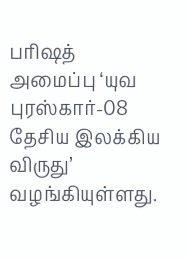பரிஷத் அமைப்பு ‘யுவ புரஸ்கார்-08 தேசிய இலக்கிய விருது’ வழங்கியுள்ளது.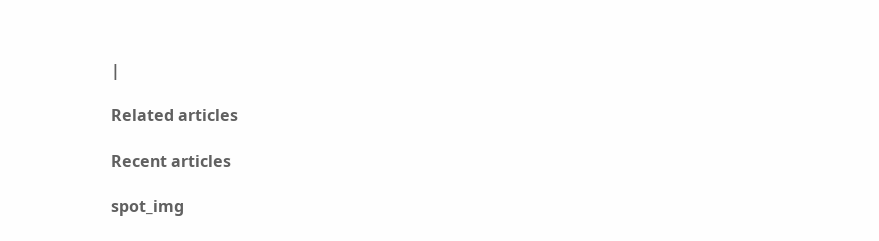|

Related articles

Recent articles

spot_img